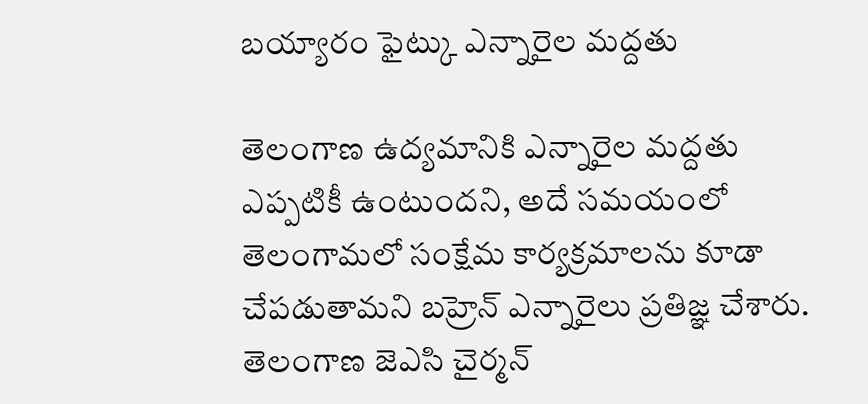బయ్యారం ఫైట్కు ఎన్నారైల మద్దతు

తెలంగాణ ఉద్యమానికి ఎన్నారైల మద్దతు ఎప్పటికీ ఉంటుందని, అదే సమయంలో తెలంగామలో సంక్షేమ కార్యక్రమాలను కూడా చేపడుతామని బహ్రెన్ ఎన్నారైలు ప్రతిజ్ఞ చేశారు. తెలంగాణ జెఎసి చైర్మన్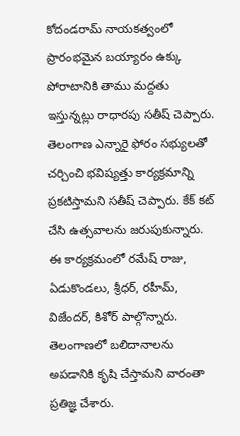కోదండరామ్ నాయకత్వంలో ప్రారంభమైన బయ్యారం ఉక్కు పోరాటానికి తాము మద్దతు ఇస్తున్నట్లు రాధారపు సతీష్ చెప్పారు.
తెలంగాణ ఎన్నారై ఫోరం సభ్యులతో చర్చించి భవిష్యత్తు కార్యక్రమాన్ని ప్రకటిస్తామని సతీష్ చెప్పారు. కేక్ కట్ చేసి ఉత్సవాలను జరుపుకున్నారు.
ఈ కార్యక్రమంలో రమేష్ రాజు, ఏడుకొండలు, శ్రీధర్, రహీమ్, విజేందర్, కిశోర్ పాల్గొన్నారు. తెలంగాణలో బలిదానాలను అపడానికి కృషి చేస్తామని వారంతా ప్రతిజ్ఞ చేశారు.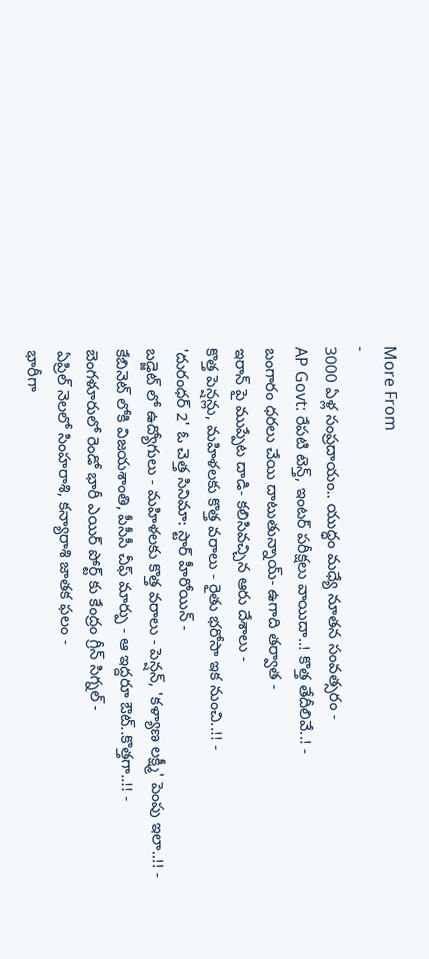More From
-
3000 ఏళ్ల సంప్రదాయం.. యుద్ధం మధ్యే నూతన సంవత్సరం -
AP Govt: రేపటి టెన్త్, ఇంటర్ పరీక్షలు వాయిదా..! కొత్త తేదీలివే..! -
బంగారం ధరలు చేయి దాటుతున్నాయ్- ఉగాది తర్వాత -
ఇరాన్ పై ముప్పేట దాడి- కలిసివచ్చిన ఆరు దేశాలు -
కొత్త పెన్షన్లు, మహిళలకు కొత్త వరాలు - రైతు భరోసా ఇక నుంచి..!! -
'దురంధర్ 2' ఓ చెత్త సినిమా: స్టార్ హీరోయిన్ -
బడ్జెట్ లో ఉద్యోగులు - మహిళలకు కొత్త వరాలు - పెన్షన్, 'కళ్యాణ లక్ష్మీ' పెంపు ఇలా..!! -
కేబినెట్ లోకి విజయశాంతి, పీసీసీ చీఫ్ మార్పు - ఆ ఇద్దరూ ఔట్..కొత్తగా..!! -
బెంగళూరులో రెండో భారీ ఎయిర్ పోర్ట్ కు కేంద్రం గ్రీన్ సిగ్నల్ -
ఏప్రిల్ నెలలో సింహరాశి, కన్యారాశి జాతక ఫలం -
భారీగా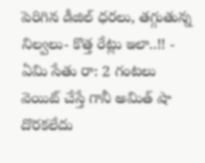పెరిగిన డీజిల్ ధరలు, తగ్గుతున్న నిల్వలు- కొత్త రేట్లు ఇలా..!! -
ఏమి సేతు రా: 2 గంటలు వెయిట్ చేస్తే గానీ అమిత్ షా దొరకలేదు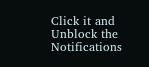Click it and Unblock the Notifications